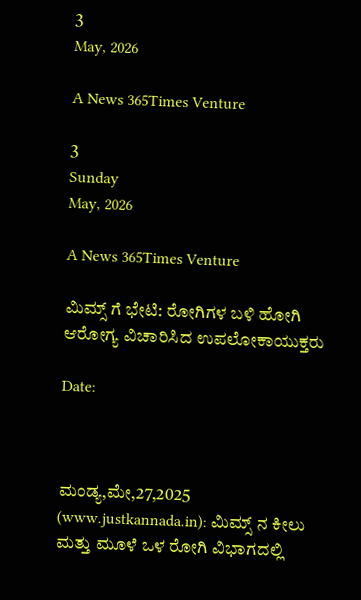3
May, 2026

A News 365Times Venture

3
Sunday
May, 2026

A News 365Times Venture

ಮಿಮ್ಸ್ ಗೆ ಭೇಟಿ: ರೋಗಿಗಳ ಬಳಿ ಹೋಗಿ ಆರೋಗ್ಯ ವಿಚಾರಿಸಿದ ಉಪಲೋಕಾಯುಕ್ತರು

Date:



ಮಂಡ್ಯ,ಮೇ,27,2025 (www.justkannada.in): ಮಿಮ್ಸ್ ನ ಕೀಲು‌ ಮತ್ತು ಮೂಳೆ ಒಳ ರೋಗಿ ವಿಭಾಗದಲ್ಲಿ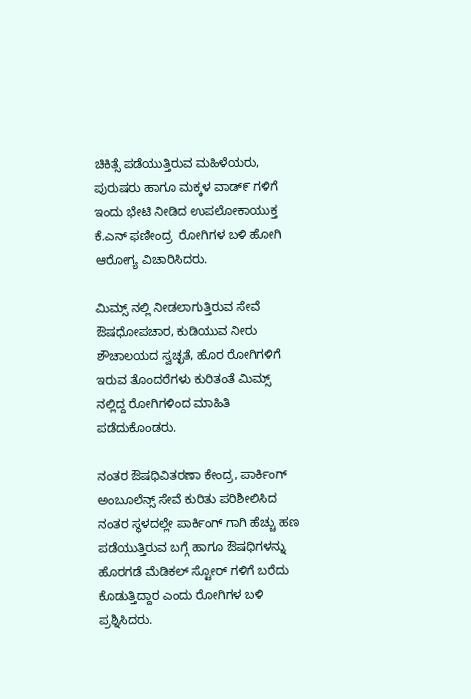ಚಿಕಿತ್ಸೆ ಪಡೆಯುತ್ತಿರುವ ಮಹಿಳೆಯರು, ಪುರುಷರು ಹಾಗೂ ಮಕ್ಕಳ ವಾಡ್೯ ಗಳಿಗೆ ಇಂದು ಭೇಟಿ ನೀಡಿದ ಉಪಲೋಕಾಯುಕ್ತ ಕೆ.ಎನ್ ಫಣೀಂದ್ರ  ರೋಗಿಗಳ ಬಳಿ ಹೋಗಿ ಆರೋಗ್ಯ ವಿಚಾರಿಸಿದರು.

ಮಿಮ್ಸ್ ನಲ್ಲಿ ನೀಡಲಾಗುತ್ತಿರುವ ಸೇವೆ ಔಷಧೋಪಚಾರ, ಕುಡಿಯುವ ನೀರು ಶೌಚಾಲಯದ ಸ್ವಚ್ಛತೆ, ಹೊರ ರೋಗಿಗಳಿಗೆ ಇರುವ ತೊಂದರೆಗಳು ಕುರಿತಂತೆ ಮಿಮ್ಸ್ ನಲ್ಲಿದ್ದ ರೋಗಿಗಳಿಂದ ಮಾಹಿತಿ ಪಡೆದುಕೊಂಡರು.

ನಂತರ ಔಷಧಿ‌ವಿತರಣಾ ಕೇಂದ್ರ, ಪಾರ್ಕಿಂಗ್ ಅಂಬೂಲೆನ್ಸ್ ಸೇವೆ ಕುರಿತು ಪರಿಶೀಲಿಸಿದ‌ ನಂತರ ಸ್ಥಳದಲ್ಲೇ‌ ಪಾರ್ಕಿಂಗ್ ಗಾಗಿ ಹೆಚ್ಚು ಹಣ ಪಡೆಯುತ್ತಿರುವ ಬಗ್ಗೆ ಹಾಗೂ ಔಷಧಿಗಳನ್ನು ಹೊರಗಡೆ ಮೆಡಿಕಲ್ ಸ್ಟೋರ್ ಗಳಿಗೆ ಬರೆದು ಕೊಡುತ್ತಿದ್ದಾರ ಎಂದು ರೋಗಿಗಳ ಬಳಿ‌ ಪ್ರಶ್ನಿಸಿದರು.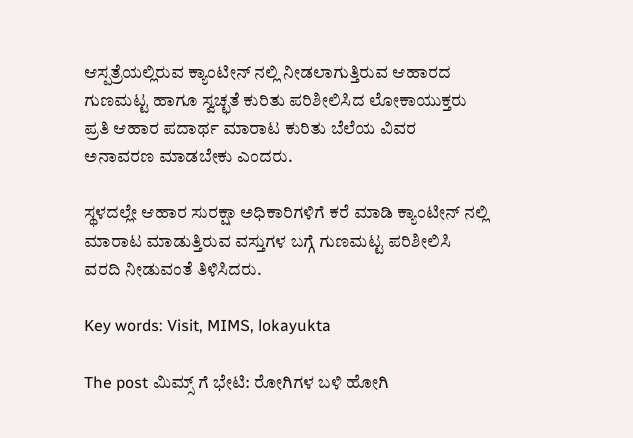ಆಸ್ಪತ್ರೆಯಲ್ಲಿರುವ ಕ್ಯಾಂಟೀನ್ ನಲ್ಲಿ ನೀಡಲಾಗುತ್ತಿರುವ ಆಹಾರದ ಗುಣಮಟ್ಟ ಹಾಗೂ ಸ್ವಚ್ಛತೆ ಕುರಿತು ಪರಿಶೀಲಿಸಿದ ಲೋಕಾಯುಕ್ತರು ಪ್ರತಿ ಆಹಾರ ಪದಾರ್ಥ ಮಾರಾಟ ಕುರಿತು ಬೆಲೆಯ ವಿವರ ಅನಾವರಣ ಮಾಡಬೇಕು ಎಂದರು.

ಸ್ಥಳದಲ್ಲೇ ಆಹಾರ ಸುರಕ್ಷಾ ಅಧಿಕಾರಿಗಳಿಗೆ ಕರೆ ಮಾಡಿ ಕ್ಯಾಂಟೀನ್ ನಲ್ಲಿ ಮಾರಾಟ ಮಾಡುತ್ತಿರುವ ವಸ್ತುಗಳ ಬಗ್ಗೆ ಗುಣಮಟ್ಟ ಪರಿಶೀಲಿಸಿ ವರದಿ ನೀಡುವಂತೆ ತಿಳಿಸಿದರು.

Key words: Visit, MIMS, lokayukta

The post ಮಿಮ್ಸ್ ಗೆ ಭೇಟಿ: ರೋಗಿಗಳ ಬಳಿ ಹೋಗಿ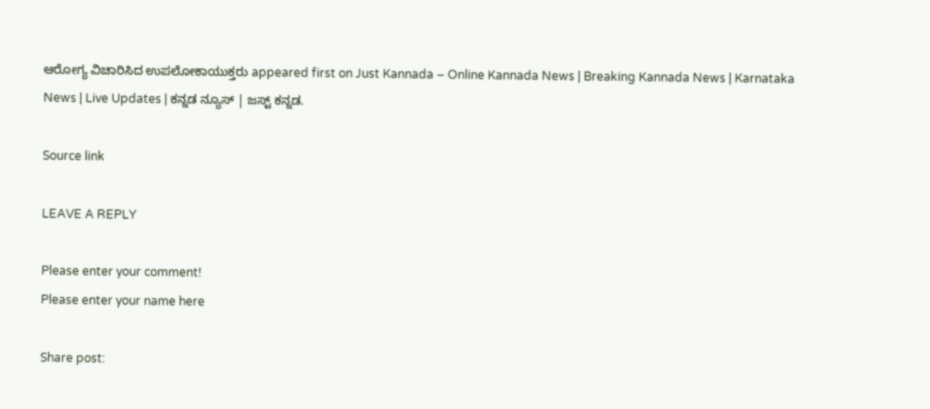ಆರೋಗ್ಯ ವಿಚಾರಿಸಿದ ಉಪಲೋಕಾಯುಕ್ತರು appeared first on Just Kannada – Online Kannada News | Breaking Kannada News | Karnataka News | Live Updates | ಕನ್ನಡ ನ್ಯೂಸ್ | ಜಸ್ಟ್ ಕನ್ನಡ.

Source link

LEAVE A REPLY

Please enter your comment!
Please enter your name here

Share post: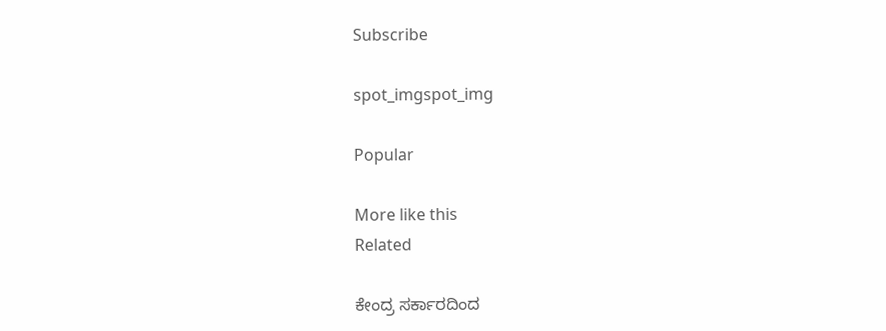Subscribe

spot_imgspot_img

Popular

More like this
Related

ಕೇಂದ್ರ ಸರ್ಕಾರದಿಂದ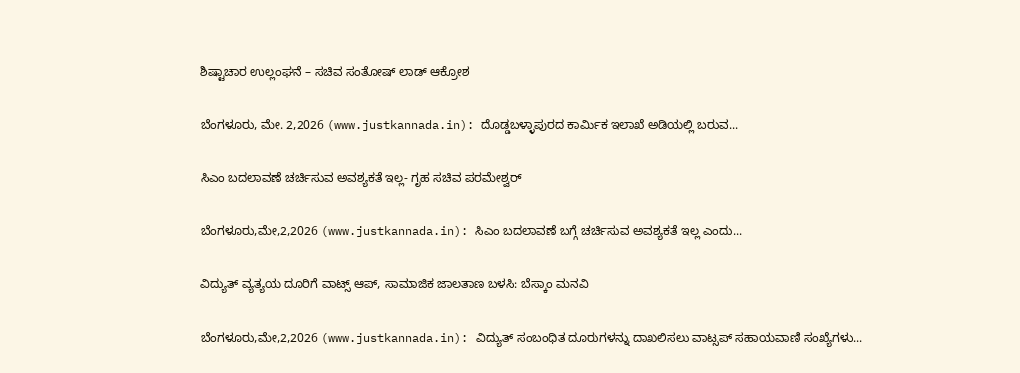ಶಿಷ್ಟಾಚಾರ ಉಲ್ಲಂಘನೆ – ಸಚಿವ ಸಂತೋಷ್ ಲಾಡ್ ಆಕ್ರೋಶ

ಬೆಂಗಳೂರು, ಮೇ. 2,2026 (www.justkannada.in): ದೊಡ್ಡಬಳ್ಳಾಪುರದ ಕಾರ್ಮಿಕ ಇಲಾಖೆ ಅಡಿಯಲ್ಲಿ ಬರುವ...

ಸಿಎಂ ಬದಲಾವಣೆ ಚರ್ಚಿಸುವ ಅವಶ್ಯಕತೆ ಇಲ್ಲ- ಗೃಹ ಸಚಿವ ಪರಮೇಶ್ವರ್

ಬೆಂಗಳೂರು,ಮೇ,2,2026 (www.justkannada.in): ಸಿಎಂ ಬದಲಾವಣೆ ಬಗ್ಗೆ ಚರ್ಚಿಸುವ ಅವಶ್ಯಕತೆ ಇಲ್ಲ ಎಂದು...

ವಿದ್ಯುತ್‌ ವ್ಯತ್ಯಯ ದೂರಿಗೆ ವಾಟ್ಸ್‌ ಆಪ್‌, ಸಾಮಾಜಿಕ ಜಾಲತಾಣ ಬಳಸಿ: ಬೆಸ್ಕಾಂ ಮನವಿ

ಬೆಂಗಳೂರು,ಮೇ,2,2026 (www.justkannada.in): ವಿದ್ಯುತ್‌ ಸಂಬಂಧಿತ ದೂರುಗಳನ್ನು ದಾಖಲಿಸಲು ವಾಟ್ಸಪ್‌ ಸಹಾಯವಾಣಿ ಸಂಖ್ಯೆಗಳು...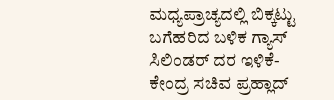ಮಧ್ಯಪ್ರಾಚ್ಯದಲ್ಲಿ ಬಿಕ್ಕಟ್ಟು ಬಗೆಹರಿದ ಬಳಿಕ ಗ್ಯಾಸ್ ಸಿಲಿಂಡರ್ ದರ ಇಳಿಕೆ- ಕೇಂದ್ರ ಸಚಿವ ಪ್ರಹ್ಲಾದ್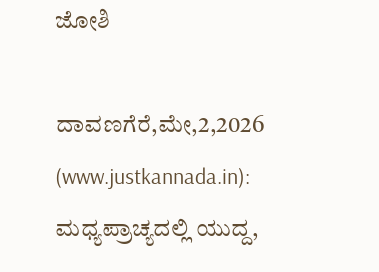ಜೋಶಿ

ದಾವಣಗೆರೆ,ಮೇ,2,2026 (www.justkannada.in):  ಮಧ್ಯಪ್ರಾಚ್ಯದಲ್ಲಿ ಯುದ್ದ,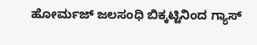ಹೋರ್ಮಜ್ ಜಲಸಂಧಿ ಬಿಕ್ಕಟ್ಟಿನಿಂದ ಗ್ಯಾಸ್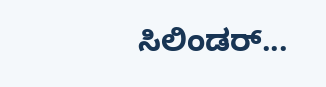ಸಿಲಿಂಡರ್...